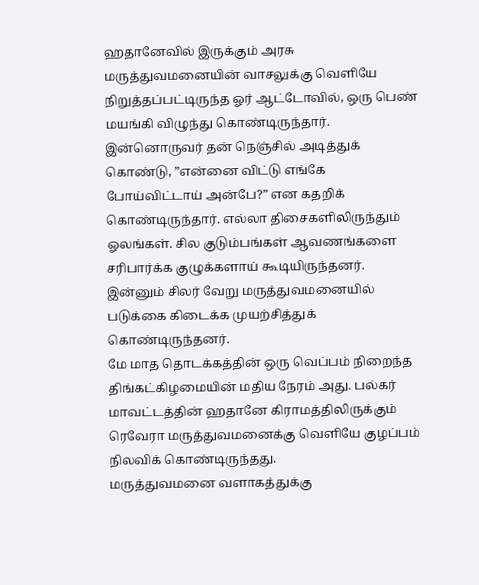ஹதானேவில் இருக்கும் அரசு மருத்துவமனையின் வாசலுக்கு வெளியே நிறுத்தப்பட்டிருந்த ஓர் ஆட்டோவில், ஒரு பெண் மயங்கி விழுந்து கொண்டிருந்தார். இன்னொருவர் தன் நெஞ்சில் அடித்துக் கொண்டு, ”என்னை விட்டு எங்கே போய்விட்டாய் அன்பே?” என கதறிக் கொண்டிருந்தார். எல்லா திசைகளிலிருந்தும் ஓலங்கள். சில குடும்பங்கள் ஆவணங்களை சரிபார்க்க குழுக்களாய் கூடியிருந்தனர். இன்னும் சிலர் வேறு மருத்துவமனையில் படுக்கை கிடைக்க முயற்சித்துக் கொண்டிருந்தனர்.
மே மாத தொடக்கத்தின் ஒரு வெப்பம் நிறைந்த திங்கட்கிழமையின் மதிய நேரம் அது. பல்கர் மாவட்டத்தின் ஹதானே கிராமத்திலிருக்கும் ரெவேரா மருத்துவமனைக்கு வெளியே குழப்பம் நிலவிக் கொண்டிருந்தது.
மருத்துவமனை வளாகத்துக்கு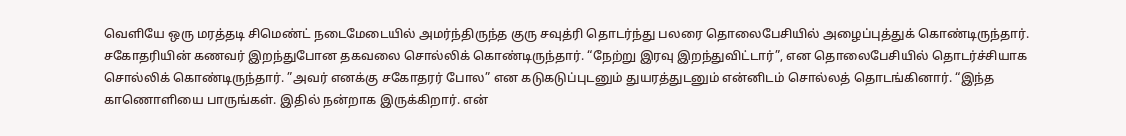வெளியே ஒரு மரத்தடி சிமெண்ட் நடைமேடையில் அமர்ந்திருந்த குரு சவுத்ரி தொடர்ந்து பலரை தொலைபேசியில் அழைப்புத்துக் கொண்டிருந்தார். சகோதரியின் கணவர் இறந்துபோன தகவலை சொல்லிக் கொண்டிருந்தார். “நேற்று இரவு இறந்துவிட்டார்”, என தொலைபேசியில் தொடர்ச்சியாக சொல்லிக் கொண்டிருந்தார். ”அவர் எனக்கு சகோதரர் போல” என கடுகடுப்புடனும் துயரத்துடனும் என்னிடம் சொல்லத் தொடங்கினார். “இந்த காணொளியை பாருங்கள். இதில் நன்றாக இருக்கிறார். என்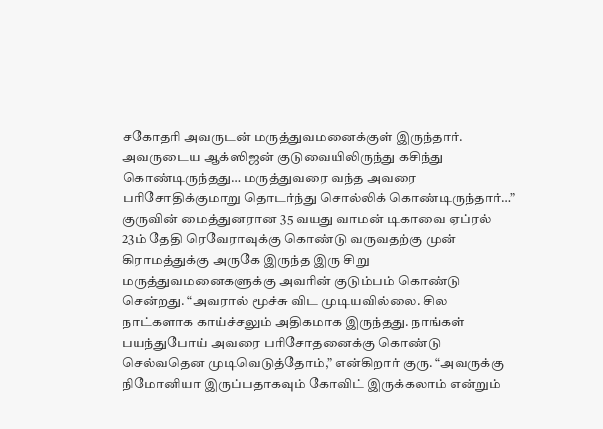சகோதரி அவருடன் மருத்துவமனைக்குள் இருந்தார். அவருடைய ஆக்ஸிஜன் குடுவையிலிருந்து கசிந்து கொண்டிருந்தது… மருத்துவரை வந்த அவரை பரிசோதிக்குமாறு தொடர்ந்து சொல்லிக் கொண்டிருந்தார்…”
குருவின் மைத்துனரான 35 வயது வாமன் டிகாவை ஏப்ரல் 23ம் தேதி ரெவேராவுக்கு கொண்டு வருவதற்கு முன் கிராமத்துக்கு அருகே இருந்த இரு சிறு மருத்துவமனைகளுக்கு அவரின் குடும்பம் கொண்டு சென்றது. “அவரால் மூச்சு விட முடியவில்லை. சில நாட்களாக காய்ச்சலும் அதிகமாக இருந்தது. நாங்கள் பயந்துபோய் அவரை பரிசோதனைக்கு கொண்டு செல்வதென முடிவெடுத்தோம்,” என்கிறார் குரு. “அவருக்கு நிமோனியா இருப்பதாகவும் கோவிட் இருக்கலாம் என்றும்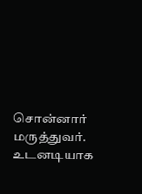சொன்னார் மருத்துவர். உடனடியாக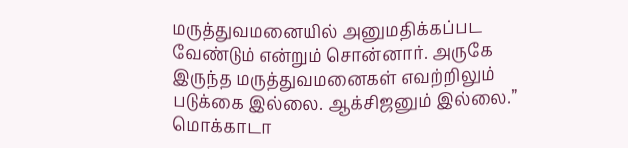மருத்துவமனையில் அனுமதிக்கப்பட வேண்டும் என்றும் சொன்னார். அருகே இருந்த மருத்துவமனைகள் எவற்றிலும் படுக்கை இல்லை. ஆக்சிஜனும் இல்லை.”
மொக்காடா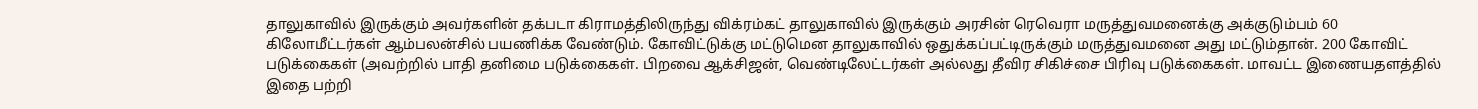தாலுகாவில் இருக்கும் அவர்களின் தக்படா கிராமத்திலிருந்து விக்ரம்கட் தாலுகாவில் இருக்கும் அரசின் ரெவெரா மருத்துவமனைக்கு அக்குடும்பம் 60 கிலோமீட்டர்கள் ஆம்பலன்சில் பயணிக்க வேண்டும். கோவிட்டுக்கு மட்டுமென தாலுகாவில் ஒதுக்கப்பட்டிருக்கும் மருத்துவமனை அது மட்டும்தான். 200 கோவிட் படுக்கைகள் (அவற்றில் பாதி தனிமை படுக்கைகள். பிறவை ஆக்சிஜன், வெண்டிலேட்டர்கள் அல்லது தீவிர சிகிச்சை பிரிவு படுக்கைகள். மாவட்ட இணையதளத்தில் இதை பற்றி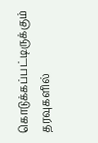கொடுக்கப்பட்டிருக்கும் தரவுகளில்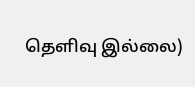தெளிவு இல்லை)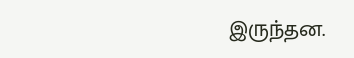இருந்தன.